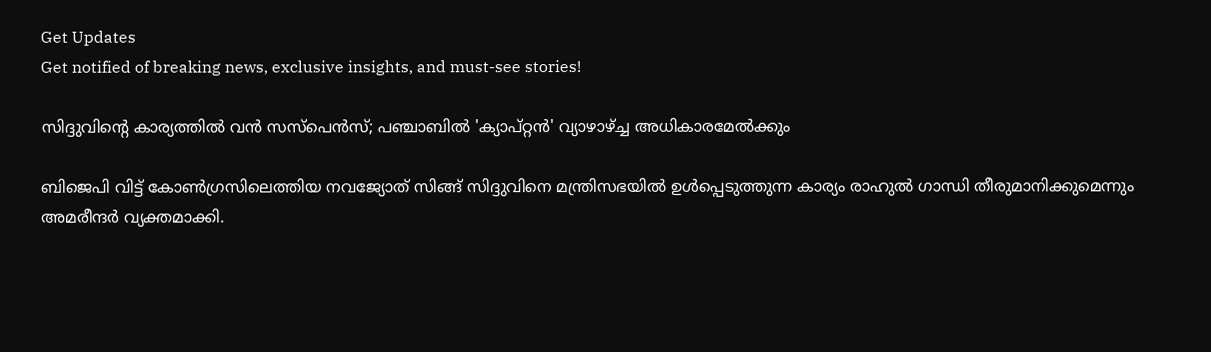Get Updates
Get notified of breaking news, exclusive insights, and must-see stories!

സിദ്ദുവിന്റെ കാര്യത്തില്‍ വന്‍ സസ്‌പെന്‍സ്; പഞ്ചാബില്‍ 'ക്യാപ്റ്റന്‍' വ്യാഴാഴ്ച്ച അധികാരമേല്‍ക്കും

ബിജെപി വിട്ട് കോണ്‍ഗ്രസിലെത്തിയ നവജ്യോത് സിങ്ങ് സിദ്ദുവിനെ മന്ത്രിസഭയില്‍ ഉള്‍പ്പെടുത്തുന്ന കാര്യം രാഹുല്‍ ഗാന്ധി തീരുമാനിക്കുമെന്നും അമരീന്ദര്‍ വ്യക്തമാക്കി.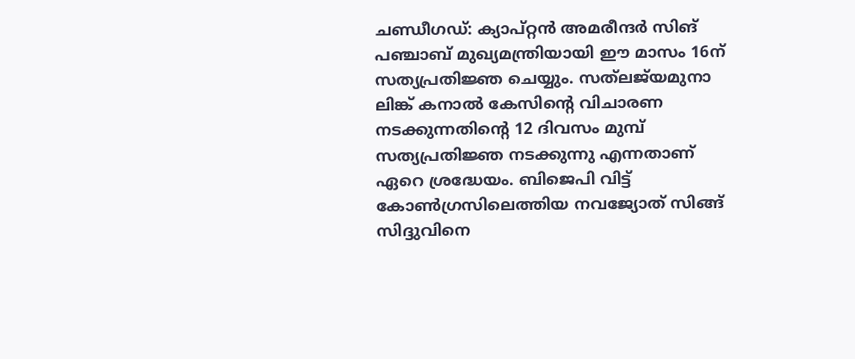ചണ്ഡീഗഡ്: ക്യാപ്റ്റന്‍ അമരീന്ദര്‍ സിങ് പഞ്ചാബ് മുഖ്യമന്ത്രിയായി ഈ മാസം 16ന് സത്യപ്രതിജ്ഞ ചെയ്യും. സത്‌ലജ്‌യമുനാ ലിങ്ക് കനാല്‍ കേസിന്റെ വിചാരണ നടക്കുന്നതിന്റെ 12 ദിവസം മുമ്പ് സത്യപ്രതിജ്ഞ നടക്കുന്നു എന്നതാണ് ഏറെ ശ്രദ്ധേയം. ബിജെപി വിട്ട് കോണ്‍ഗ്രസിലെത്തിയ നവജ്യോത് സിങ്ങ് സിദ്ദുവിനെ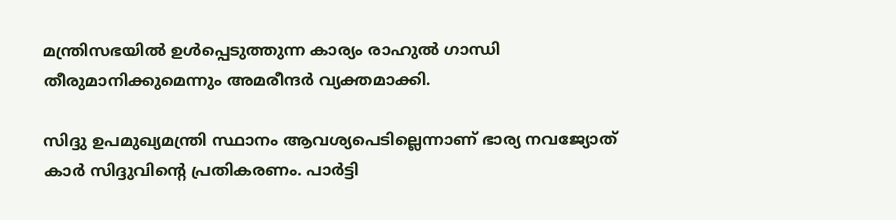മന്ത്രിസഭയില്‍ ഉള്‍പ്പെടുത്തുന്ന കാര്യം രാഹുല്‍ ഗാന്ധി തീരുമാനിക്കുമെന്നും അമരീന്ദര്‍ വ്യക്തമാക്കി.

സിദ്ദു ഉപമുഖ്യമന്ത്രി സ്ഥാനം ആവശ്യപെടില്ലെന്നാണ് ഭാര്യ നവജ്യോത് കാര്‍ സിദ്ദുവിന്റെ പ്രതികരണം. പാര്‍ട്ടി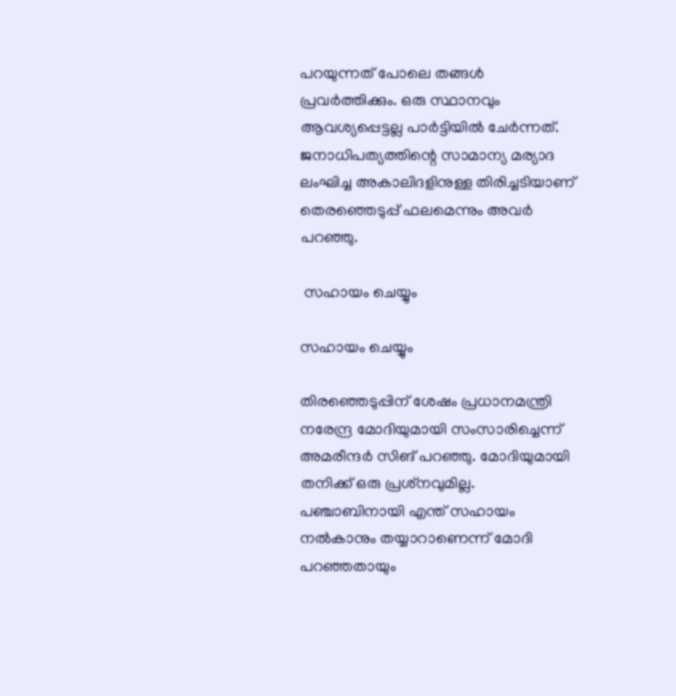പറയുന്നത് പോലെ തങ്ങള്‍ പ്രവര്‍ത്തിക്കും. ഒരു സ്ഥാനവും ആവശ്യപ്പെട്ടല്ല പാര്‍ട്ടിയില്‍ ചേര്‍ന്നത്. ജനാധിപത്യത്തിന്റെ സാമാന്യ മര്യാദ ലംഘിച്ച അകാലിദളിനുള്ള തിരിച്ചടിയാണ് തെരഞ്ഞെടുപ്പ് ഫലമെന്നും അവര്‍ പറഞ്ഞു.

 സഹായം ചെയ്യും

സഹായം ചെയ്യും

തിരഞ്ഞെടുപ്പിന് ശേഷം പ്രധാനമന്ത്രി നരേന്ദ്ര മോദിയുമായി സംസാരിച്ചെന്ന് അമരീന്ദര്‍ സിങ് പറഞ്ഞു. മോദിയുമായി തനിക്ക് ഒരു പ്രശ്‌നവുമില്ല. പഞ്ചാബിനായി എന്ത് സഹായം നല്‍കാനും തയ്യാറാണെന്ന് മോദി പറഞ്ഞതായും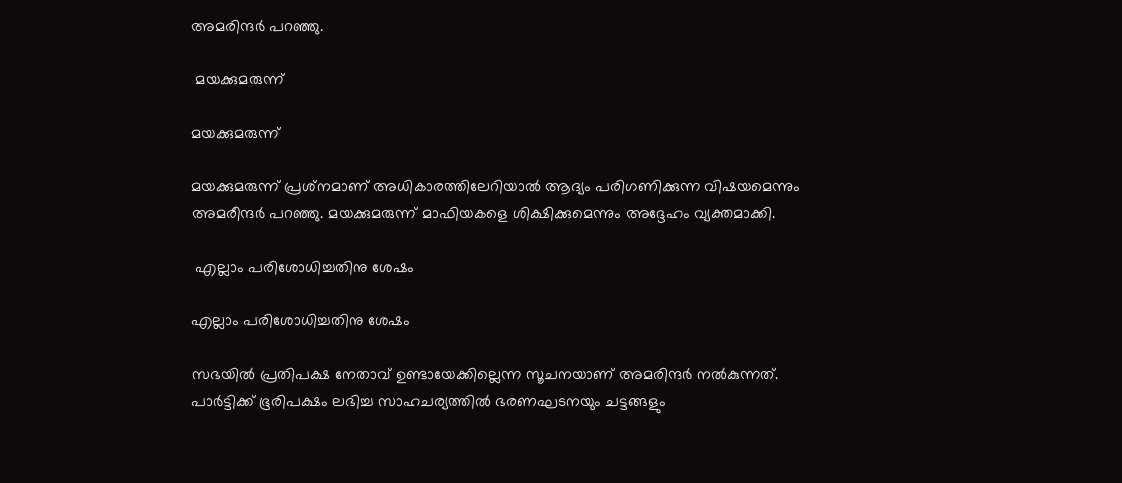അമരിന്ദര്‍ പറഞ്ഞു.

 മയക്കുമരുന്ന്

മയക്കുമരുന്ന്

മയക്കുമരുന്ന് പ്രശ്‌നമാണ് അധികാരത്തിലേറിയാല്‍ ആദ്യം പരിഗണിക്കുന്ന വിഷയമെന്നും അമരീന്ദര്‍ പറഞ്ഞു. മയക്കുമരുന്ന് മാഫിയകളെ ശിക്ഷിക്കുമെന്നും അദ്ദേഹം വ്യക്തമാക്കി.

 എല്ലാം പരിശോധിച്ചതിനു ശേഷം

എല്ലാം പരിശോധിച്ചതിനു ശേഷം

സഭയില്‍ പ്രതിപക്ഷ നേതാവ് ഉണ്ടായേക്കില്ലെന്ന സൂചനയാണ് അമരിന്ദര്‍ നല്‍കുന്നത്. പാര്‍ട്ടിക്ക് ഭൂരിപക്ഷം ലഭിച്ച സാഹചര്യത്തില്‍ ഭരണഘടനയും ചട്ടങ്ങളും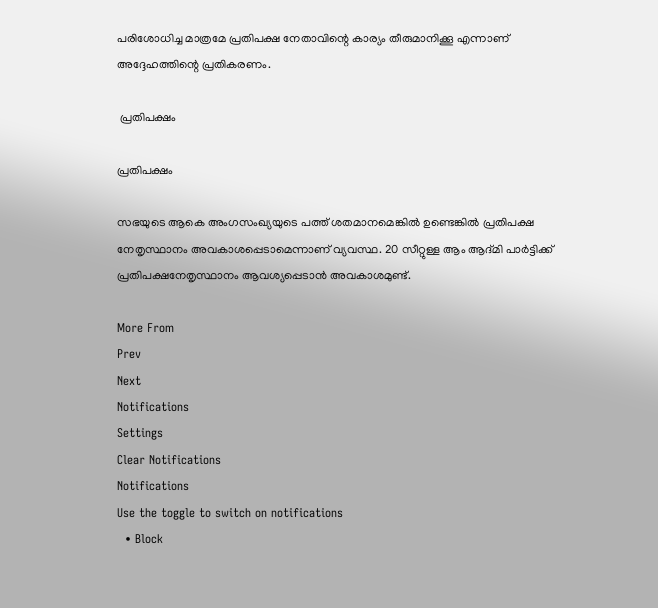പരിശോധിച്ച മാത്രമേ പ്രതിപക്ഷ നേതാവിന്റെ കാര്യം തീരുമാനിക്കൂ എന്നാണ് അദ്ദേഹത്തിന്റെ പ്രതികരണം.

 പ്രതിപക്ഷം

പ്രതിപക്ഷം

സഭയുടെ ആകെ അംഗസംഖ്യയുടെ പത്ത് ശതമാനമെങ്കില്‍ ഉണ്ടെങ്കില്‍ പ്രതിപക്ഷ നേതൃസ്ഥാനം അവകാശപ്പെടാമെന്നാണ് വ്യവസ്ഥ. 20 സീറ്റുള്ള ആം ആദ്മി പാര്‍ട്ടിക്ക് പ്രതിപക്ഷനേതൃസ്ഥാനം ആവശ്യപ്പെടാന്‍ അവകാശമുണ്ട്.

More From
Prev
Next
Notifications
Settings
Clear Notifications
Notifications
Use the toggle to switch on notifications
  • Block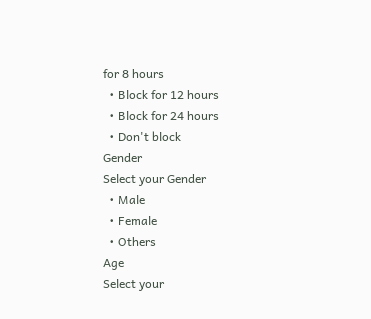for 8 hours
  • Block for 12 hours
  • Block for 24 hours
  • Don't block
Gender
Select your Gender
  • Male
  • Female
  • Others
Age
Select your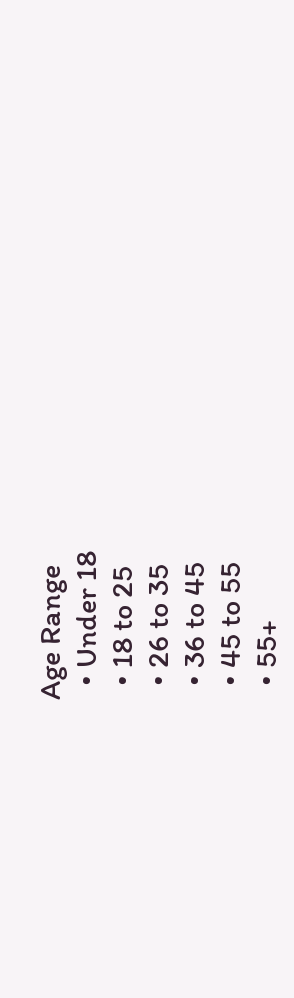Age Range
  • Under 18
  • 18 to 25
  • 26 to 35
  • 36 to 45
  • 45 to 55
  • 55+